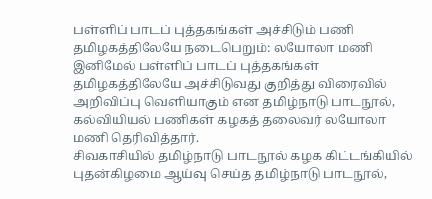பள்ளிப் பாடப் புத்தகங்கள் அச்சிடும் பணி தமிழகத்திலேயே நடைபெறும்: லயோலா மணி
இனிமேல் பள்ளிப் பாடப் புத்தகங்கள் தமிழகத்திலேயே அச்சிடுவது குறித்து விரைவில் அறிவிப்பு வெளியாகும் என தமிழ்நாடு பாடநூல், கல்வியியல் பணிகள் கழகத் தலைவர் லயோலா மணி தெரிவித்தார்.
சிவகாசியில் தமிழ்நாடு பாடநூல் கழக கிட்டங்கியில் புதன்கிழமை ஆய்வு செய்த தமிழ்நாடு பாடநூல்,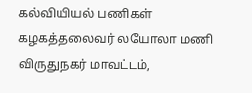கல்வியியல் பணிகள் கழகத்தலைவர் லயோலா மணி
விருதுநகர் மாவட்டம்,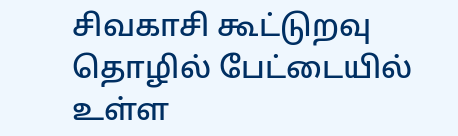சிவகாசி கூட்டுறவு தொழில் பேட்டையில் உள்ள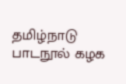தமிழ்நாடு பாடநூல் கழக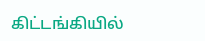கிட்டங்கியில்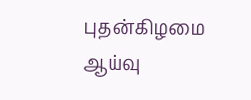புதன்கிழமை ஆய்வு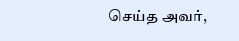செய்த அவர்,